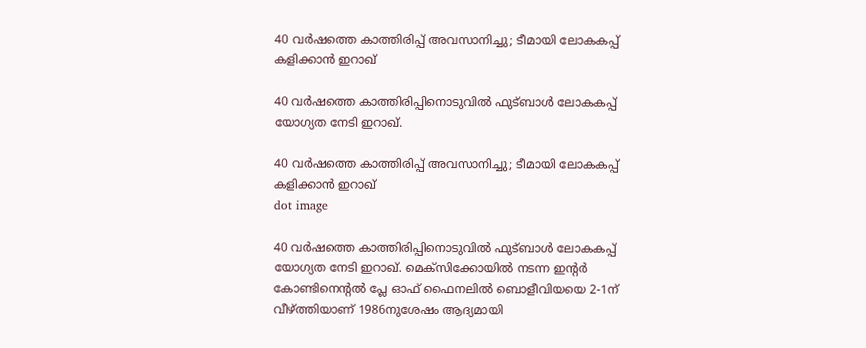40 വർഷത്തെ കാത്തിരിപ്പ് അവസാനിച്ചു; ടീമായി ലോകകപ്പ് കളിക്കാൻ ഇറാഖ്

40 വർഷത്തെ കാത്തിരിപ്പിനൊടുവിൽ ഫുട്ബാൾ ലോകകപ്പ് യോഗ്യത നേടി ഇറാഖ്.

40 വർഷത്തെ കാത്തിരിപ്പ് അവസാനിച്ചു; ടീമായി ലോകകപ്പ് കളിക്കാൻ ഇറാഖ്
dot image

40 വർഷത്തെ കാത്തിരിപ്പിനൊടുവിൽ ഫുട്ബാൾ ലോകകപ്പ് യോഗ്യത നേടി ഇറാഖ്. മെക്സിക്കോയിൽ നടന്ന ഇന്റർ കോണ്ടിനെന്റൽ പ്ലേ ഓഫ് ഫൈനലിൽ ബൊളീവിയയെ 2-1ന് വീഴ്ത്തിയാണ് 1986നുശേഷം ആദ്യമായി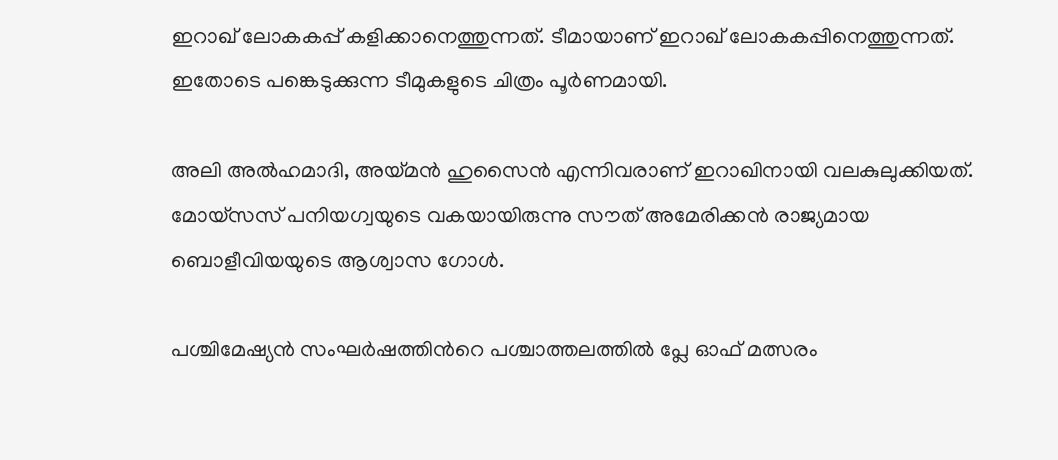ഇറാഖ് ലോകകപ്പ് കളിക്കാനെത്തുന്നത്. ടീമായാണ് ഇറാഖ് ലോകകപ്പിനെത്തുന്നത്. ഇതോടെ പങ്കെടുക്കുന്ന ടീമുകളുടെ ചിത്രം പൂർണമായി.

അലി അൽഹമാദി, അയ്മൻ ഹുസൈൻ എന്നിവരാണ് ഇറാഖിനായി വലകുലുക്കിയത്. മോയ്സസ് പനിയഗ്വയുടെ വകയായിരുന്നു സൗത് അമേരിക്കൻ രാജ്യമായ ബൊളീവിയയുടെ ആശ്വാസ ഗോൾ.

പശ്ചിമേഷ്യൻ സംഘർഷത്തിന്‍റെ പശ്ചാത്തലത്തിൽ പ്ലേ ഓഫ് മത്സരം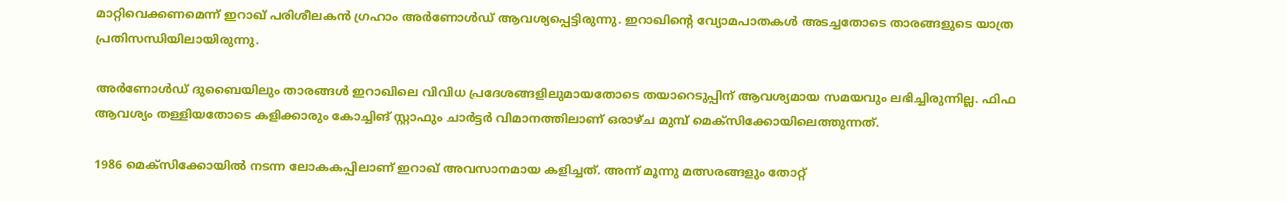മാറ്റിവെക്കണമെന്ന് ഇറാഖ് പരിശീലകൻ ഗ്രഹാം അർണോൾഡ് ആവശ്യപ്പെട്ടിരുന്നു. ഇറാഖിന്റെ വ്യോമപാതകൾ അടച്ചതോടെ താരങ്ങളുടെ യാത്ര പ്രതിസന്ധിയിലായിരുന്നു.

അർണോൾഡ് ദുബൈയിലും താരങ്ങൾ ഇറാഖിലെ വിവിധ പ്രദേശങ്ങളിലുമായതോടെ തയാറെടുപ്പിന് ആവശ്യമായ സമയവും ലഭിച്ചിരുന്നില്ല. ഫിഫ ആവശ്യം തള്ളിയതോടെ കളിക്കാരും കോച്ചിങ് സ്റ്റാഫും ചാർട്ടർ വിമാനത്തിലാണ് ഒരാഴ്ച മുമ്പ് മെക്സിക്കോയിലെത്തുന്നത്.

1986 മെക്സിക്കോയിൽ നടന്ന ലോകകപ്പിലാണ് ഇറാഖ് അവസാനമായ കളിച്ചത്. അന്ന് മൂന്നു മത്സരങ്ങളും തോറ്റ്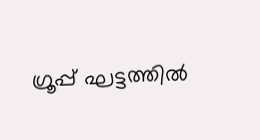ഗ്രൂപ്പ് ഘട്ടത്തിൽ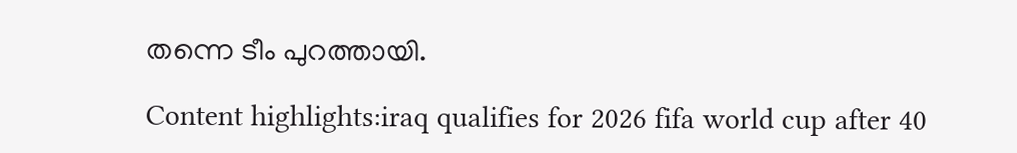തന്നെ ടീം പുറത്തായി.

Content highlights:iraq qualifies for 2026 fifa world cup after 40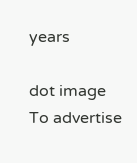years

dot image
To advertise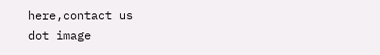here,contact us
dot image